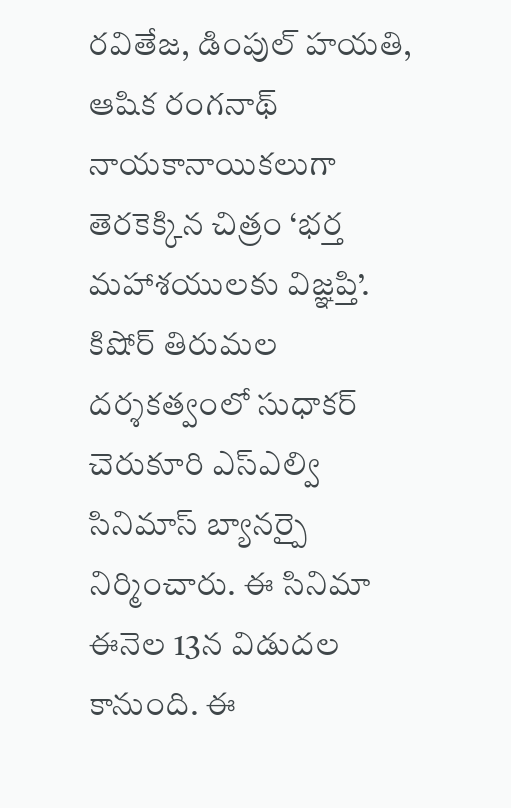రవితేజ, డింపుల్ హయతి, ఆషిక రంగనాథ్ నాయకానాయికలుగా తెరకెక్కిన చిత్రం ‘భర్త మహాశయులకు విజ్ఞప్తి’. కిషోర్ తిరుమల దర్శకత్వంలో సుధాకర్ చెరుకూరి ఎస్ఎల్వి సినిమాస్ బ్యానర్పై నిర్మించారు. ఈ సినిమా ఈనెల 13న విడుదల కానుంది. ఈ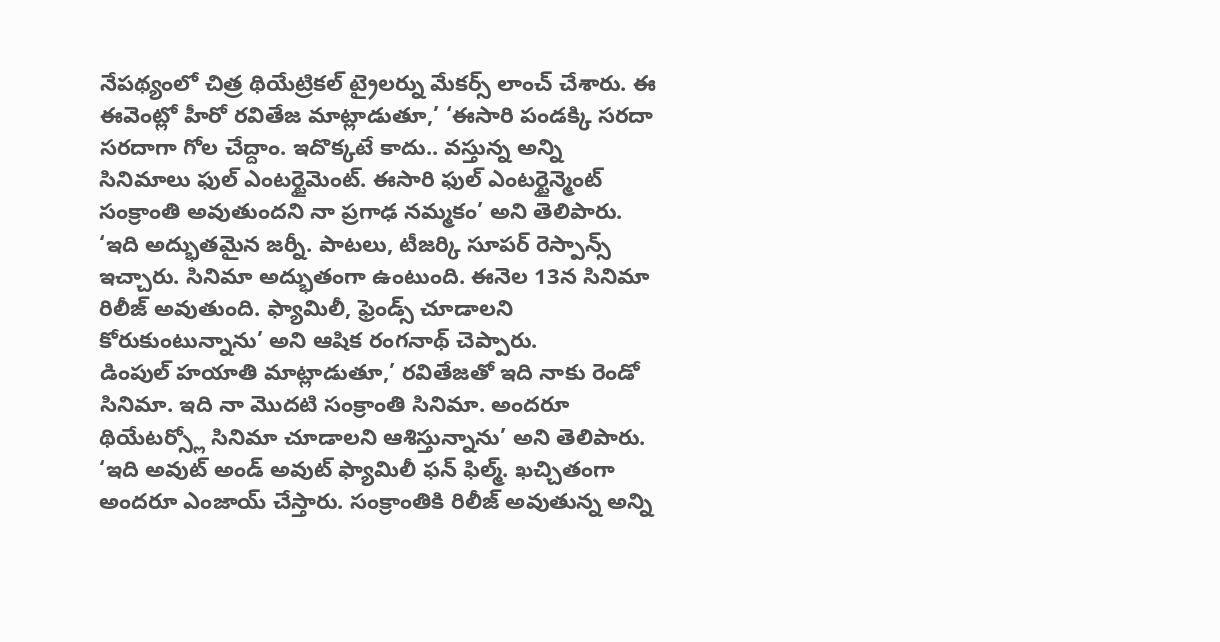నేపథ్యంలో చిత్ర థియేట్రికల్ ట్రైలర్ను మేకర్స్ లాంచ్ చేశారు. ఈ ఈవెంట్లో హీరో రవితేజ మాట్లాడుతూ,’ ‘ఈసారి పండక్కి సరదా సరదాగా గోల చేద్దాం. ఇదొక్కటే కాదు.. వస్తున్న అన్ని సినిమాలు ఫుల్ ఎంటర్టైమెంట్. ఈసారి ఫుల్ ఎంటర్టైన్మెంట్ సంక్రాంతి అవుతుందని నా ప్రగాఢ నమ్మకం’ అని తెలిపారు. ‘ఇది అద్భుతమైన జర్నీ. పాటలు, టీజర్కి సూపర్ రెస్పాన్స్ ఇచ్చారు. సినిమా అద్భుతంగా ఉంటుంది. ఈనెల 13న సినిమా రిలీజ్ అవుతుంది. ఫ్యామిలీ, ఫ్రెండ్స్ చూడాలని కోరుకుంటున్నాను’ అని ఆషిక రంగనాథ్ చెప్పారు.
డింపుల్ హయాతి మాట్లాడుతూ,’ రవితేజతో ఇది నాకు రెండో సినిమా. ఇది నా మొదటి సంక్రాంతి సినిమా. అందరూ థియేటర్స్లో సినిమా చూడాలని ఆశిస్తున్నాను’ అని తెలిపారు. ‘ఇది అవుట్ అండ్ అవుట్ ఫ్యామిలీ ఫన్ ఫిల్మ్. ఖచ్చితంగా అందరూ ఎంజాయ్ చేస్తారు. సంక్రాంతికి రిలీజ్ అవుతున్న అన్ని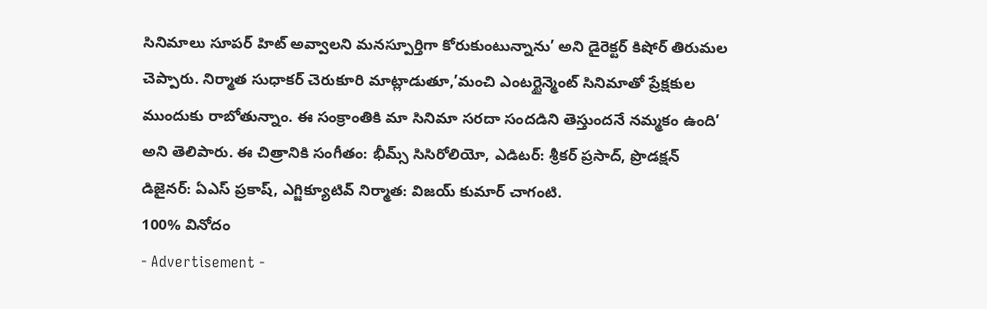సినిమాలు సూపర్ హిట్ అవ్వాలని మనస్పూర్తిగా కోరుకుంటున్నాను’ అని డైరెక్టర్ కిషోర్ తిరుమల చెప్పారు. నిర్మాత సుధాకర్ చెరుకూరి మాట్లాడుతూ,’మంచి ఎంటర్టైన్మెంట్ సినిమాతో ప్రేక్షకుల ముందుకు రాబోతున్నాం. ఈ సంక్రాంతికి మా సినిమా సరదా సందడిని తెస్తుందనే నమ్మకం ఉంది’ అని తెలిపారు. ఈ చిత్రానికి సంగీతం: భీమ్స్ సిసిరోలియో, ఎడిటర్: శ్రీకర్ ప్రసాద్, ప్రొడక్షన్ డిజైనర్: ఏఎస్ ప్రకాష్, ఎగ్జిక్యూటివ్ నిర్మాత: విజయ్ కుమార్ చాగంటి.
100% వినోదం
- Advertisement -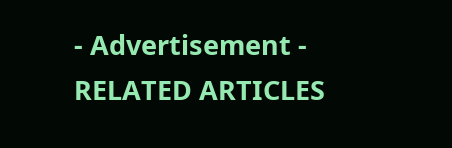- Advertisement -
RELATED ARTICLES